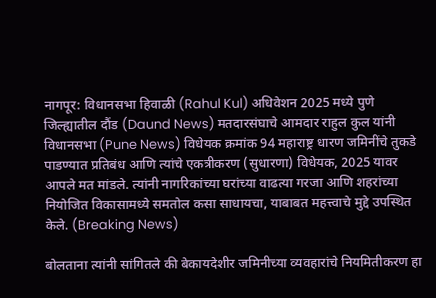नागपूर: विधानसभा हिवाळी (Rahul Kul) अधिवेशन 2025 मध्ये पुणे जिल्ह्यातील दौंड (Daund News) मतदारसंघाचे आमदार राहुल कुल यांनी विधानसभा (Pune News) विधेयक क्रमांक 94 महाराष्ट्र धारण जमिनींचे तुकडे पाडण्यात प्रतिबंध आणि त्यांचे एकत्रीकरण (सुधारणा) विधेयक, 2025 यावर आपले मत मांडले. त्यांनी नागरिकांच्या घरांच्या वाढत्या गरजा आणि शहरांच्या नियोजित विकासामध्ये समतोल कसा साधायचा, याबाबत महत्त्वाचे मुद्दे उपस्थित केले. (Breaking News)

बोलताना त्यांनी सांगितले की बेकायदेशीर जमिनीच्या व्यवहारांचे नियमितीकरण हा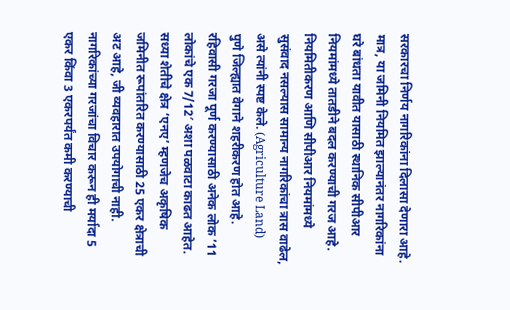सरकारचा निर्णय नागरिकांना दिलासा देणारा आहे. मात्र, या जमिनी नियमित झाल्यानंतर नागरिकांना घरे बांधता यावीत यासाठी स्थानिक सीपीआर नियमांमध्ये तातडीने बदल करण्याची गरज आहे. नियमितीकरण आणि सीपीआर नियमांमध्ये सुसंवाद नसल्यास सामान्य नागरिकांचा त्रास वाढेल, असे त्यांनी स्पष्ट केले. (Agriculture Land)
पुणे जिल्ह्यात वेगाने शहरीकरण होत आहे. रहिवासी गरजा पूर्ण करण्यासाठी अनेक लोक ’11 लोकांचे एक 7/12′ अशा पळवाटा काढत आहेत. सध्या शेतीचे क्षेत्र ‘एनए’ म्हणजेच अकृषिक जमिनीत रूपांतरित करण्यासाठी 25 एकर क्षेत्राची अट आहे, जी व्यवहारात उपयोगाची नाही. नागरिकांच्या गरजांचा विचार करून ही मर्यादा 5 एकर किंवा 3 एकरपर्यंत कमी करण्याची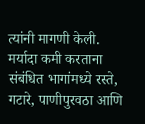त्यांनी मागणी केली. मर्यादा कमी करताना संबंधित भागांमध्ये रस्ते, गटारे, पाणीपुरवठा आणि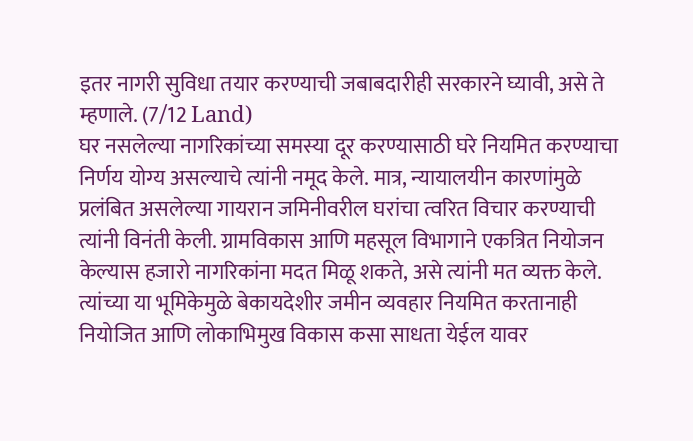इतर नागरी सुविधा तयार करण्याची जबाबदारीही सरकारने घ्यावी, असे ते म्हणाले. (7/12 Land)
घर नसलेल्या नागरिकांच्या समस्या दूर करण्यासाठी घरे नियमित करण्याचा निर्णय योग्य असल्याचे त्यांनी नमूद केले. मात्र, न्यायालयीन कारणांमुळे प्रलंबित असलेल्या गायरान जमिनीवरील घरांचा त्वरित विचार करण्याची त्यांनी विनंती केली. ग्रामविकास आणि महसूल विभागाने एकत्रित नियोजन केल्यास हजारो नागरिकांना मदत मिळू शकते, असे त्यांनी मत व्यक्त केले. त्यांच्या या भूमिकेमुळे बेकायदेशीर जमीन व्यवहार नियमित करतानाही नियोजित आणि लोकाभिमुख विकास कसा साधता येईल यावर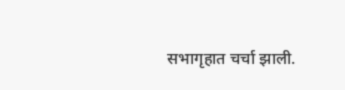सभागृहात चर्चा झाली.